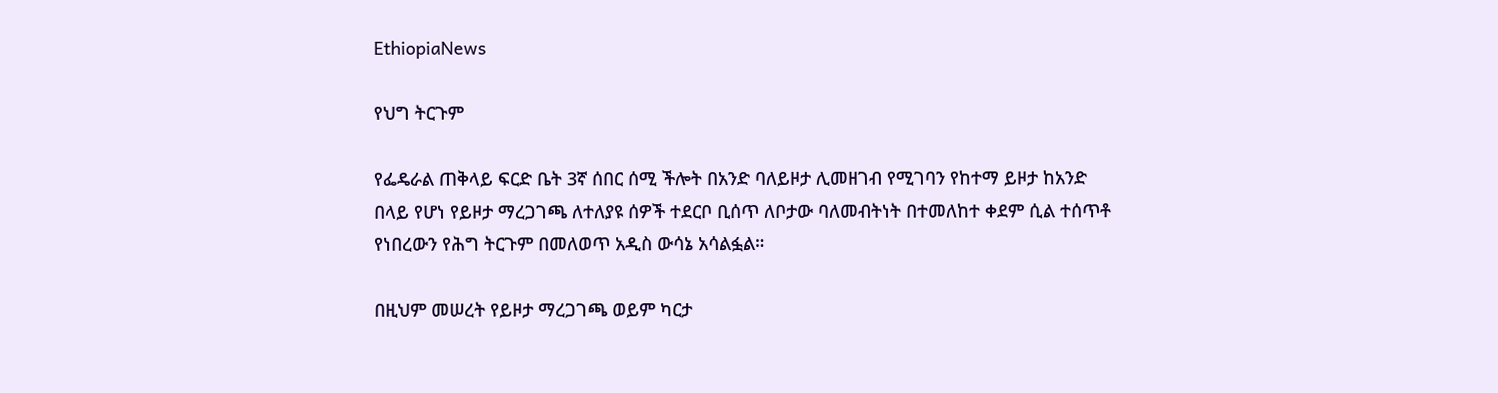EthiopiaNews

የህግ ትርጉም

የፌዴራል ጠቅላይ ፍርድ ቤት 3ኛ ሰበር ሰሚ ችሎት በአንድ ባለይዞታ ሊመዘገብ የሚገባን የከተማ ይዞታ ከአንድ በላይ የሆነ የይዞታ ማረጋገጫ ለተለያዩ ሰዎች ተደርቦ ቢሰጥ ለቦታው ባለመብትነት በተመለከተ ቀደም ሲል ተሰጥቶ የነበረውን የሕግ ትርጉም በመለወጥ አዲስ ውሳኔ አሳልፏል።

በዚህም መሠረት የይዞታ ማረጋገጫ ወይም ካርታ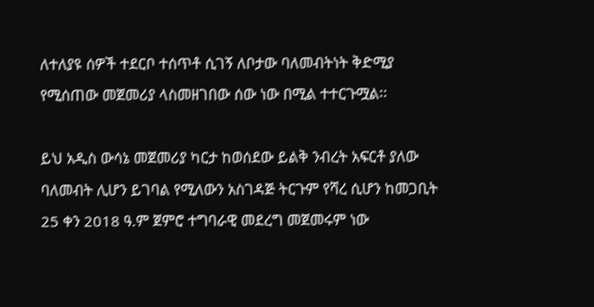ለተለያዩ ሰዎች ተደርቦ ተሰጥቶ ሲገኝ ለቦታው ባለመብትነት ቅድሚያ የሚሰጠው መጀመሪያ ላስመዘገበው ሰው ነው በሚል ተተርጉሟል፡፡

ይህ አዲስ ውሳኔ መጀመሪያ ካርታ ከወሰደው ይልቅ ንብረት አፍርቶ ያለው ባለመብት ሊሆን ይገባል የሚለውን አስገዳጅ ትርጉም የሻረ ሲሆን ከመጋቢት 25 ቀን 2018 ዓ.ም ጀምሮ ተግባራዊ መደረግ መጀመሩም ነው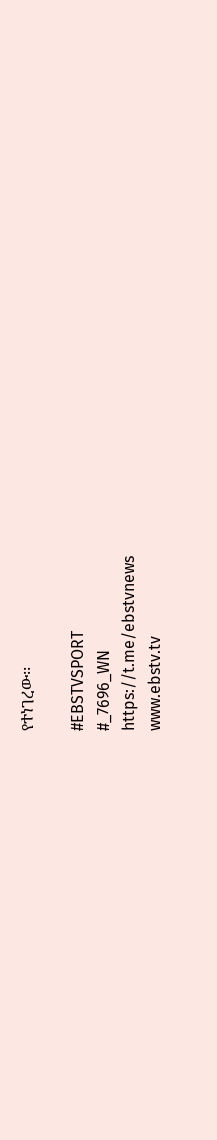የተነገረው፡፡

#EBSTVSPORT
#_7696_WN
https://t.me/ebstvnews
www.ebstv.tv